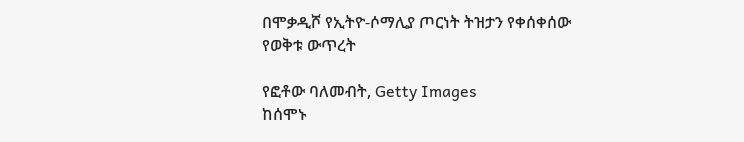በሞቃዲሾ የኢትዮ-ሶማሊያ ጦርነት ትዝታን የቀሰቀሰው የወቅቱ ውጥረት

የፎቶው ባለመብት, Getty Images
ከሰሞኑ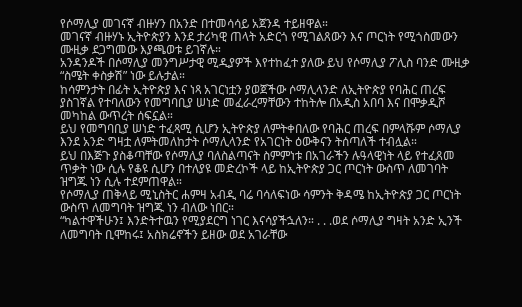የሶማሊያ መገናኛ ብዙሃን በአንድ በተመሳሳይ አጀንዳ ተይዘዋል።
መገናኛ ብዙሃኑ ኢትዮጵያን እንደ ታሪካዊ ጠላት አድርጎ የሚገልጸውን እና ጦርነት የሚጎስመውን ሙዚቃ ደጋግመው እያጫወቱ ይገኛሉ።
አንዳንዶች በሶማሊያ መንግሥታዊ ሚዲያዎች እየተከፈተ ያለው ይህ የሶማሊያ ፖሊስ ባንድ ሙዚቃ “ስሜት ቀስቃሽ” ነው ይሉታል።
ከሳምንታት በፊት ኢትዮጵያ እና ነጻ አገርነቷን ያወጀችው ሶማሊላንድ ለኢትዮጵያ የባሕር ጠረፍ ያስገኛል የተባለውን የመግባቢያ ሠነድ መፈራረማቸውን ተከትሎ በአዲስ አበባ እና በሞቃዲሾ መካከል ውጥረት ሰፍኗል።
ይህ የመግባቢያ ሠነድ ተፈጻሚ ሲሆን ኢትዮጵያ ለምትቀበለው የባሕር ጠረፍ በምላሹም ሶማሊያ እንደ አንድ ግዛቷ ለምትመለከታት ሶማሊላንድ የአገርነት ዕውቅናን ትሰጣለች ተብሏል።
ይህ በእጅጉ ያስቆጣቸው የሶማሊያ ባለስልጣናት ስምምነቱ በአገራችን ሉዓላዊነት ላይ የተፈጸመ ጥቃት ነው ሲሉ የቆዩ ሲሆን በተለያዩ መድረኮች ላይ ከኢትዮጵያ ጋር ጦርነት ውስጥ ለመገባት ዝግጁ ነን ሲሉ ተደምጠዋል።
የሶማሊያ ጠቅላይ ሚኒስትር ሐምዛ አብዲ ባሬ ባሳለፍነው ሳምንት ቅዳሜ ከኢትዮጵያ ጋር ጦርነት ውስጥ ለመግባት ዝግጁ ነን ብለው ነበር።
“ካልተዋችሁን፤ እንድትተዉን የሚያደርግ ነገር እናሳያችኋለን። . . .ወደ ሶማሊያ ግዛት አንድ ኢንች ለመግባት ቢሞከሩ፤ አስክሬኖችን ይዘው ወደ አገራቸው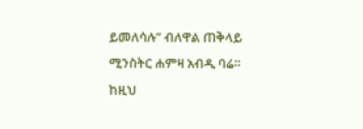ይመለሳሉ” ብለዋል ጠቅላይ ሚንስትር ሐምዛ አብዲ ባሬ።
ከዚህ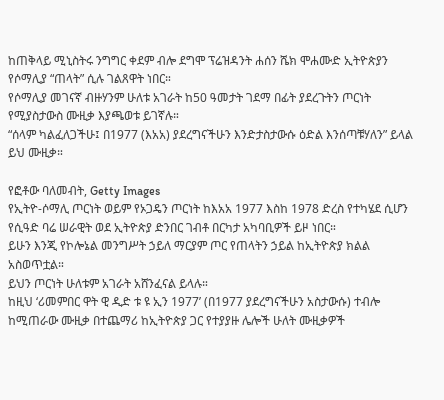ከጠቅላይ ሚኒስትሩ ንግግር ቀደም ብሎ ደግሞ ፕሬዝዳንት ሐሰን ሼክ ሞሐሙድ ኢትዮጵያን የሶማሊያ “ጠላት” ሲሉ ገልጸዋት ነበር።
የሶማሊያ መገናኛ ብዙሃንም ሁለቱ አገራት ከ50 ዓመታት ገደማ በፊት ያደረጉትን ጦርነት የሚያስታውስ ሙዚቃ እያጫወቱ ይገኛሉ።
“ሰላም ካልፈለጋችሁ፤ በ1977 (እአአ) ያደረግናችሁን እንድታስታውሱ ዕድል እንሰጣቹሃለን” ይላል ይህ ሙዚቃ።

የፎቶው ባለመብት, Getty Images
የኢትዮ-ሶማሊ ጦርነት ወይም የኦጋዴን ጦርነት ከእአአ 1977 እስከ 1978 ድረስ የተካሄደ ሲሆን የሲዓድ ባሬ ሠራዊት ወደ ኢትዮጵያ ድንበር ገብቶ በርካታ አካባቢዎች ይዞ ነበር።
ይሁን እንጂ የኮሎኔል መንግሥት ኃይለ ማርያም ጦር የጠላትን ኃይል ከኢትዮጵያ ክልል አስወጥቷል።
ይህን ጦርነት ሁለቱም አገራት አሸንፈናል ይላሉ።
ከዚህ ‘ሪመምበር ዋት ዊ ዲድ ቱ ዩ ኢን 1977’ (በ1977 ያደረግናችሁን አስታውሱ) ተብሎ ከሚጠራው ሙዚቃ በተጨማሪ ከኢትዮጵያ ጋር የተያያዙ ሌሎች ሁለት ሙዚቃዎች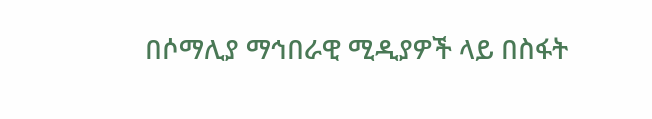በሶማሊያ ማኅበራዊ ሚዲያዎች ላይ በስፋት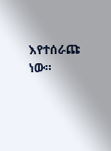እየተሰራጩ ነው።